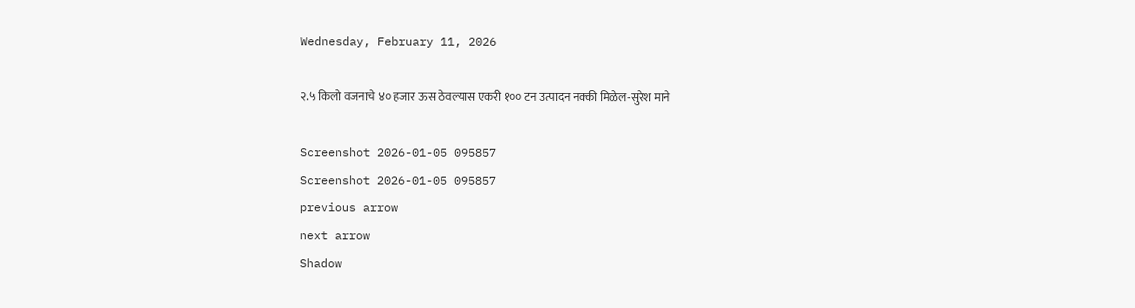Wednesday, February 11, 2026

२.५ किलो वजनाचे ४० हजार ऊस ठेवल्यास एकरी १०० टन उत्पादन नक्की मिळेल-सुरेश माने

Screenshot 2026-01-05 095857
Screenshot 2026-01-05 095857
previous arrow
next arrow
Shadow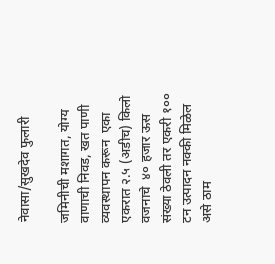नेवासा/सुखदेव फुलारी

जमिनीची मशागत, योग्य वाणाची निवड, खत पाणी व्यवस्थापन करून  एका एकरात २.५ (अडीच) किलो वजनाचे  ४० हजार ऊस संख्या ठेवली तर एकरी १०० टन उत्पादन नक्की मिळेल असे ठाम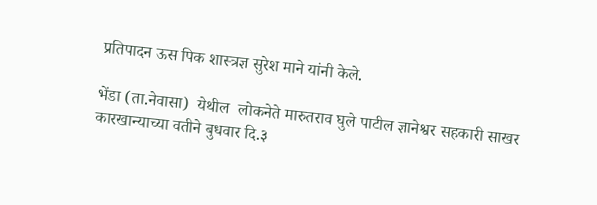प्रतिपादन ऊस पिक शास्त्रज्ञ सुरेश माने यांनी केले.

भेंडा (ता.नेवासा)  येथील  लोकनेते मारुतराव घुले पाटील ज्ञानेश्वर सहकारी साखर कारखान्याच्या वतीने बुधवार दि.३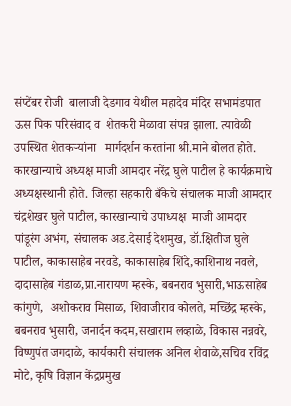संप्टेंबर रोजी  बालाजी देडगाव येथील महादेव मंदिर सभामंडपात   ऊस पिक परिसंवाद व  शेतकरी मेळावा संपन्न झाला. त्यावेळी उपस्थित शेतकऱ्यांना   मार्गदर्शन करतांना श्री.माने बोलत होते. कारखान्याचे अध्यक्ष माजी आमदार नरेंद्र घुले पाटील हे कार्यक्रमाचे अध्यक्षस्थानी होते. जिल्हा सहकारी बँकेचे संचालक माजी आमदार चंद्रशेखर घुले पाटील, कारखान्याचे उपाध्यक्ष  माजी आमदार पांडूरंग अभंग, संचालक अड.देसाई देशमुख, डॉ.क्षितीज घुले पाटील, काकासाहेब नरवडे, काकासाहेब शिंदे,काशिनाथ नवले, दादासाहेब गंडाळ,प्रा.नारायण म्हस्के, बबनराव भुसारी,भाऊसाहेब कांगुणे,  अशोकराव मिसाळ, शिवाजीराव कोलते, मच्छिंद्र म्हस्के, बबनराव भुसारी, जनार्दन कदम,सखाराम लव्हाळे, विकास नन्नवरे, विष्णुपंत जगदाळे, कार्यकारी संचालक अनिल शेवाळे,सचिव रविंद्र मोटे, कृषि विज्ञान केंद्रप्रमुख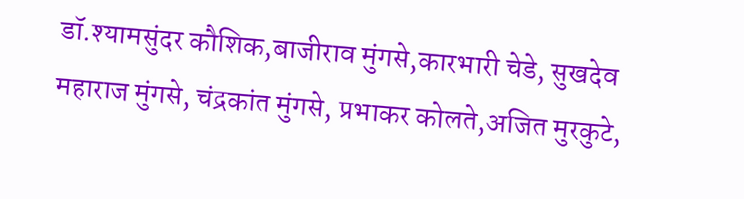डॉ.श्यामसुंदर कौशिक,बाजीराव मुंगसे,कारभारी चेडे, सुखदेव महाराज मुंगसे, चंद्रकांत मुंगसे, प्रभाकर कोलते,अजित मुरकुटे,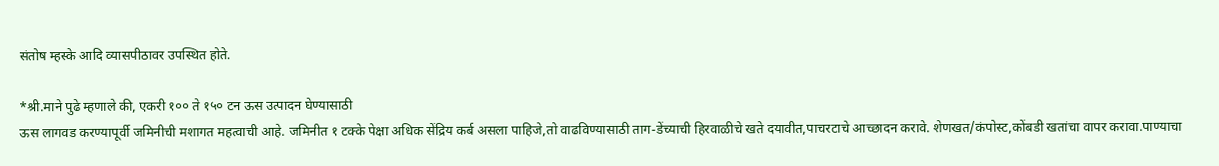संतोष म्हस्के आदि व्यासपीठावर उपस्थित होते.

*श्री.माने पुढे म्हणाले की, एकरी १०० ते १५० टन ऊस उत्पादन घेण्यासाठी
ऊस लागवड करण्यापूर्वी जमिनीची मशागत महत्वाची आहे. जमिनीत १ टक्के पेक्षा अधिक सेंद्रिय कर्ब असला पाहिजे,तो वाढविण्यासाठी ताग-डेंच्याची हिरवाळीचे खते दयावीत,पाचरटाचे आच्छादन करावे. शेणखत/कंपोस्ट,कोंबडी खतांचा वापर करावा.पाण्याचा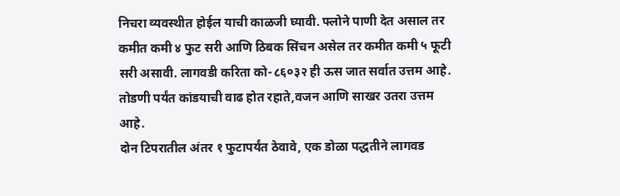निचरा व्यवस्थीत होईल याची काळजी घ्यावी. फ्लोने पाणी देत असाल तर कमीत कमी ४ फुट सरी आणि ठिबक सिंचन असेल तर कमीत कमी ५ फूटी सरी असावी. लागवडी करिता को-८६०३२ ही ऊस जात सर्वात उत्तम आहे. तोडणी पर्यंत कांडयाची वाढ होत रहाते,वजन आणि साखर उतरा उत्तम आहे.
दोन टिपरातील अंतर १ फुटापर्यंत ठेवावे, एक डोळा पद्धतीने लागवड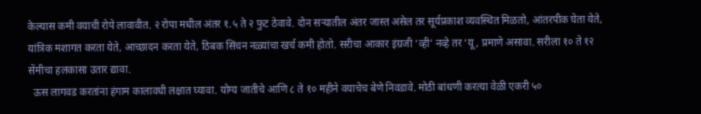केल्यास कमी वयाची रोपे लावावीत. २ रोपा मधील अंतर १.५ ते २ फुट ठेवावे. दोन सऱ्यातील अंतर जास्त असेल तर सूर्यप्रकाश व्यवस्थित मिळतो, आंतरपीक घेता येते, यांत्रिक मशागत करता येते, आच्छादन करता येते, ठिबक सिंचन नळ्यांचा खर्च कमी होतो. सरीचा आकार इंग्रजी ‘व्ही’ नव्हे तर ‘यू, प्रमाणे असावा. सरीला १० ते १२ सेंमीचा हलकासा उतार द्यावा.
  ऊस लागवड करतांना हंगाम कालावधी लक्षात घ्यावा. योग्य जातीचे आणि ८ ते १० महीने वयाचेच बेणे निवडावे. मोठी बांधणी करत्या वेळी एकरी ५०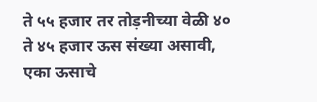ते ५५ हजार तर तोड़नीच्या वेळी ४० ते ४५ हजार ऊस संख्या असावी, एका ऊसाचे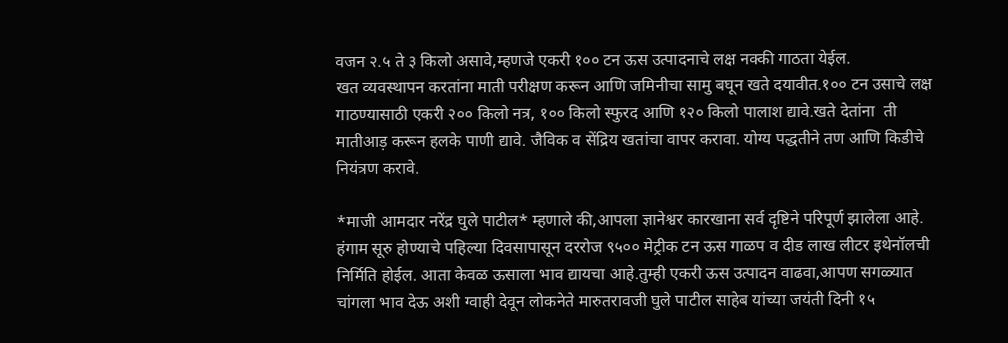वजन २.५ ते ३ किलो असावे,म्हणजे एकरी १०० टन ऊस उत्पादनाचे लक्ष नक्की गाठता येईल.
खत व्यवस्थापन करतांना माती परीक्षण करून आणि जमिनीचा सामु बघून खते दयावीत.१०० टन उसाचे लक्ष गाठण्यासाठी एकरी २०० किलो नत्र, १०० किलो स्फुरद आणि १२० किलो पालाश द्यावे.खते देतांना  ती मातीआड़ करून हलके पाणी द्यावे. जैविक व सेंद्रिय खतांचा वापर करावा. योग्य पद्धतीने तण आणि किडीचे नियंत्रण करावे.

*माजी आमदार नरेंद्र घुले पाटील* म्हणाले की,आपला ज्ञानेश्वर कारखाना सर्व दृष्टिने परिपूर्ण झालेला आहे. हंगाम सूरु होण्याचे पहिल्या दिवसापासून दररोज ९५०० मेट्रीक टन ऊस गाळप व दीड लाख लीटर इथेनॉलची निर्मिति होईल. आता केवळ ऊसाला भाव द्यायचा आहे.तुम्ही एकरी ऊस उत्पादन वाढवा,आपण सगळ्यात चांगला भाव देऊ अशी ग्वाही देवून लोकनेते मारुतरावजी घुले पाटील साहेब यांच्या जयंती दिनी १५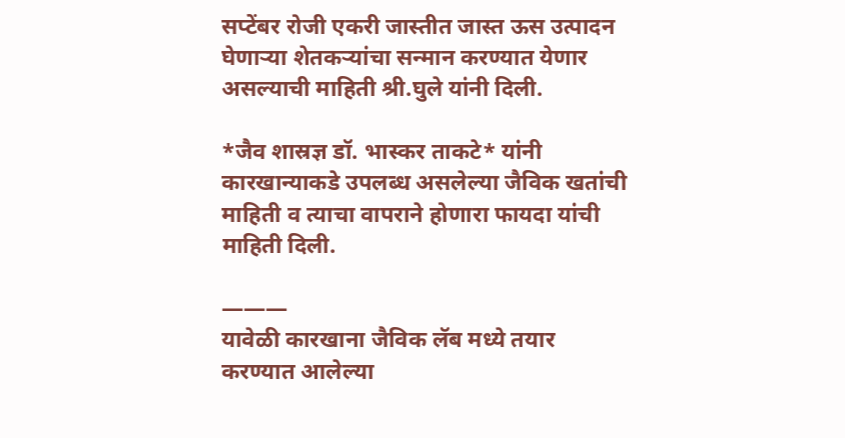सप्टेंबर रोजी एकरी जास्तीत जास्त ऊस उत्पादन घेणाऱ्या शेतकऱ्यांचा सन्मान करण्यात येणार असल्याची माहिती श्री.घुले यांनी दिली.

*जैव शास्रज्ञ डॉ. भास्कर ताकटे* यांनी कारखान्याकडे उपलब्ध असलेल्या जैविक खतांची माहिती व त्याचा वापराने होणारा फायदा यांची माहिती दिली.

———
यावेळी कारखाना जैविक लॅब मध्ये तयार करण्यात आलेल्या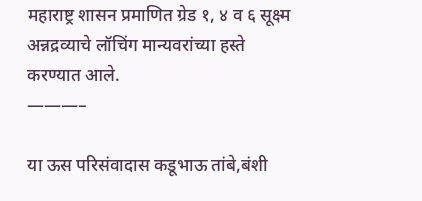महाराष्ट्र शासन प्रमाणित ग्रेड १, ४ व ६ सूक्ष्म अन्नद्रव्याचे लॉचिंग मान्यवरांच्या हस्ते करण्यात आले.
———–

या ऊस परिसंवादास कडूभाऊ तांबे,बंशी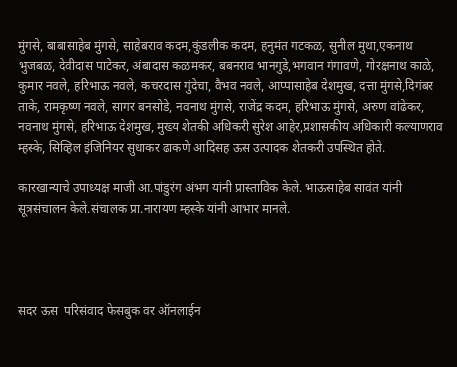मुंगसे, बाबासाहेब मुंगसे, साहेबराव कदम,कुंडलीक कदम, हनुमंत गटकळ, सुनील मुथा,एकनाथ भुजबळ, देवीदास पाटेकर, अंबादास कळमकर, बबनराव भानगुडे,भगवान गंगावणे, गोरक्षनाथ काळे, कुमार नवले, हरिभाऊ नवले, कचरदास गुंदेचा, वैभव नवले, आप्पासाहेब देशमुख, दत्ता मुंगसे,दिगंबर ताके, रामकृष्ण नवले, सागर बनसोडे, नवनाथ मुंगसे, राजेंद्र कदम, हरिभाऊ मुंगसे, अरुण वांढेकर, नवनाथ मुंगसे, हरिभाऊ देशमुख, मुख्य शेतकी अधिकरी सुरेश आहेर,प्रशासकीय अधिकारी कल्याणराव म्हस्के, सिव्हिल इंजिनियर सुधाकर ढाकणे आदिसह ऊस उत्पादक शेतकरी उपस्थित होते.

कारखान्याचे उपाध्यक्ष माजी आ.पांडुरंग अंभग यांनी प्रास्ताविक केले. भाऊसाहेब सावंत यांनी सूत्रसंचालन केले.संचालक प्रा.नारायण म्हस्के यांनी आभार मानले.




सदर ऊस  परिसंवाद फेसबुक वर ऑनलाईन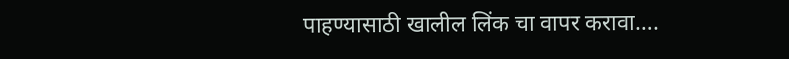पाहण्यासाठी खालील लिंक चा वापर करावा….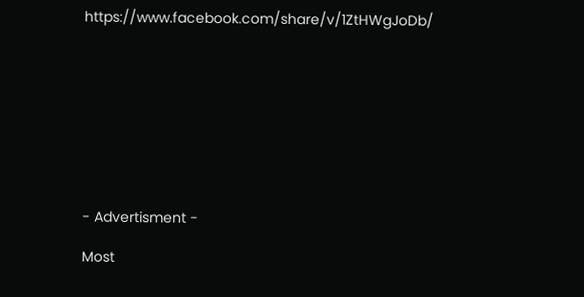https://www.facebook.com/share/v/1ZtHWgJoDb/









- Advertisment -

Most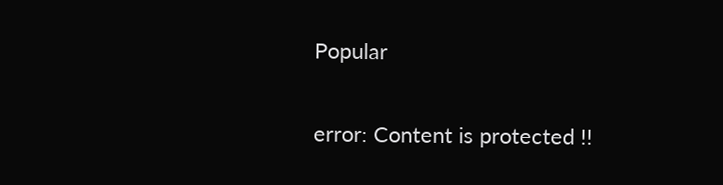Popular

error: Content is protected !!